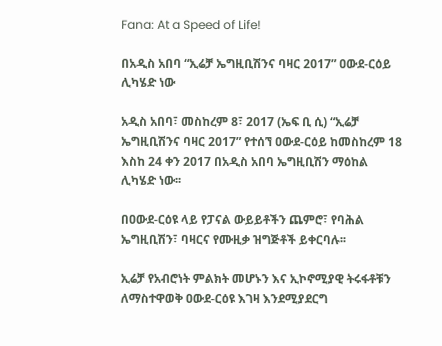Fana: At a Speed of Life!

በአዲስ አበባ “ኢሬቻ ኤግዚቢሽንና ባዛር 2017” ዐውደ-ርዕይ ሊካሄድ ነው

አዲስ አበባ፣ መስከረም 8፣ 2017 (ኤፍ ቢ ሲ) “ኢሬቻ ኤግዚቢሽንና ባዛር 2017” የተሰኘ ዐውደ-ርዕይ ከመስከረም 18 እስከ 24 ቀን 2017 በአዲስ አበባ ኤግዚቢሽን ማዕከል ሊካሄድ ነው፡፡

በዐውደ-ርዕዩ ላይ የፓናል ውይይቶችን ጨምሮ፣ የባሕል ኤግዚቢሽን፣ ባዛርና የሙዚቃ ዝግጅቶች ይቀርባሉ፡፡

ኢሬቻ የአብሮነት ምልክት መሆኑን እና ኢኮኖሚያዊ ትሩፋቶቹን ለማስተዋወቅ ዐውደ-ርዕዩ እገዛ እንደሚያደርግ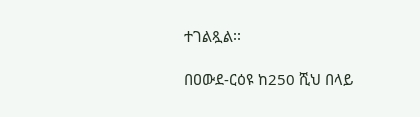ተገልጿል፡፡

በዐውደ-ርዕዩ ከ250 ሺህ በላይ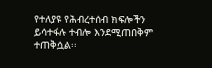የተለያዩ የሕብረተሰብ ክፍሎችን ይሳተፋሉ ተብሎ እንደሚጠበቅም ተጠቅሷል፡፡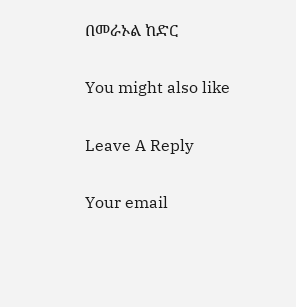በመራኦል ከድር

You might also like

Leave A Reply

Your email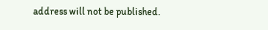address will not be published.